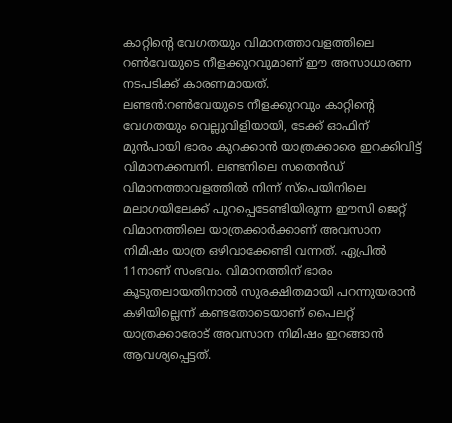കാറ്റിന്റെ വേഗതയും വിമാനത്താവളത്തിലെ റൺവേയുടെ നീളക്കുറവുമാണ് ഈ അസാധാരണ നടപടിക്ക് കാരണമായത്.
ലണ്ടൻ:റൺവേയുടെ നീളക്കുറവും കാറ്റിന്റെ വേഗതയും വെല്ലുവിളിയായി, ടേക്ക് ഓഫിന് മുൻപായി ഭാരം കുറക്കാൻ യാത്രക്കാരെ ഇറക്കിവിട്ട് വിമാനക്കമ്പനി. ലണ്ടനിലെ സതെൻഡ് വിമാനത്താവളത്തിൽ നിന്ന് സ്പെയിനിലെ മലാഗയിലേക്ക് പുറപ്പെടേണ്ടിയിരുന്ന ഈസി ജെറ്റ് വിമാനത്തിലെ യാത്രക്കാർക്കാണ് അവസാന നിമിഷം യാത്ര ഒഴിവാക്കേണ്ടി വന്നത്. ഏപ്രിൽ 11നാണ് സംഭവം. വിമാനത്തിന് ഭാരം കൂടുതലായതിനാൽ സുരക്ഷിതമായി പറന്നുയരാൻ കഴിയില്ലെന്ന് കണ്ടതോടെയാണ് പൈലറ്റ് യാത്രക്കാരോട് അവസാന നിമിഷം ഇറങ്ങാൻ ആവശ്യപ്പെട്ടത്.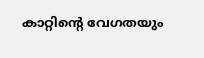കാറ്റിന്റെ വേഗതയും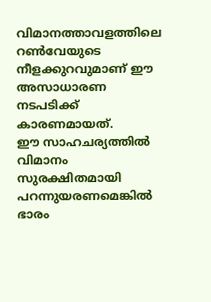വിമാനത്താവളത്തിലെ റൺവേയുടെ നീളക്കുറവുമാണ് ഈ അസാധാരണ നടപടിക്ക് കാരണമായത്.
ഈ സാഹചര്യത്തിൽ വിമാനം സുരക്ഷിതമായി പറന്നുയരണമെങ്കിൽ ഭാരം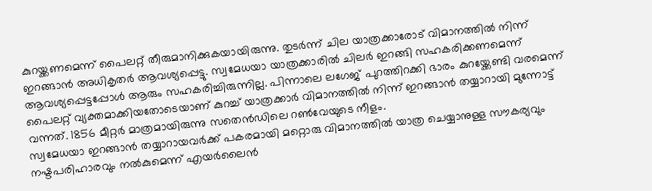കുറയ്ക്കണമെന്ന് പൈലറ്റ് തീരുമാനിക്കുകയായിരുന്നു. തുടർന്ന് ചില യാത്രക്കാരോട് വിമാനത്തിൽ നിന്ന് ഇറങ്ങാൻ അധികൃതർ ആവശ്യപ്പെട്ടു. സ്വമേധയാ യാത്രക്കാരിൽ ചിലർ ഇറങ്ങി സഹകരിക്കണമെന്ന് ആവശ്യപ്പെട്ടപ്പോൾ ആരും സഹകരിച്ചിരുന്നില്ല. പിന്നാലെ ലഗേജ് പുറത്തിറക്കി ഭാരം കുറയ്ക്കേണ്ടി വരമെന്ന് പൈലറ്റ് വ്യക്തമാക്കിയതോടെയാണ് കുറച്ച് യാത്രക്കാർ വിമാനത്തിൽ നിന്ന് ഇറങ്ങാൻ തയ്യാറായി മുന്നോട്ട് വന്നത്. 1856 മീറ്റർ മാത്രമായിരുന്നു സതെൻഡിലെ റൺവേയുടെ നീളം.
സ്വമേധയാ ഇറങ്ങാൻ തയ്യാറായവർക്ക് പകരമായി മറ്റൊരു വിമാനത്തിൽ യാത്ര ചെയ്യാനുള്ള സൗകര്യവും നഷ്ടപരിഹാരവും നൽകുമെന്ന് എയർലൈൻ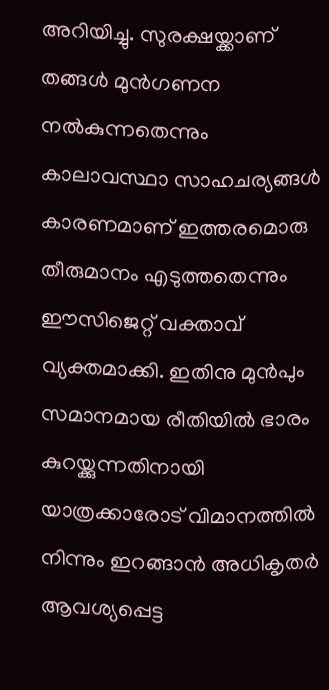അറിയിച്ചു. സുരക്ഷയ്ക്കാണ് തങ്ങൾ മുൻഗണന നൽകുന്നതെന്നും കാലാവസ്ഥാ സാഹചര്യങ്ങൾ കാരണമാണ് ഇത്തരമൊരു തീരുമാനം എടുത്തതെന്നും ഈസിജെറ്റ് വക്താവ് വ്യക്തമാക്കി. ഇതിനു മുൻപും സമാനമായ രീതിയിൽ ഭാരം കുറയ്ക്കുന്നതിനായി യാത്രക്കാരോട് വിമാനത്തിൽ നിന്നും ഇറങ്ങാൻ അധികൃതർ ആവശ്യപ്പെട്ട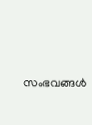സംഭവങ്ങൾ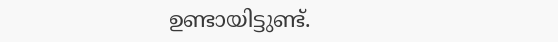ഉണ്ടായിട്ടുണ്ട്.